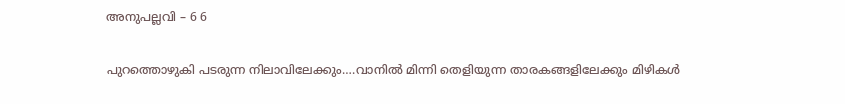അനുപല്ലവി – 6 6

പുറത്തൊഴുകി പടരുന്ന നിലാവിലേക്കും….വാനിൽ മിന്നി തെളിയുന്ന താരകങ്ങളിലേക്കും മിഴികൾ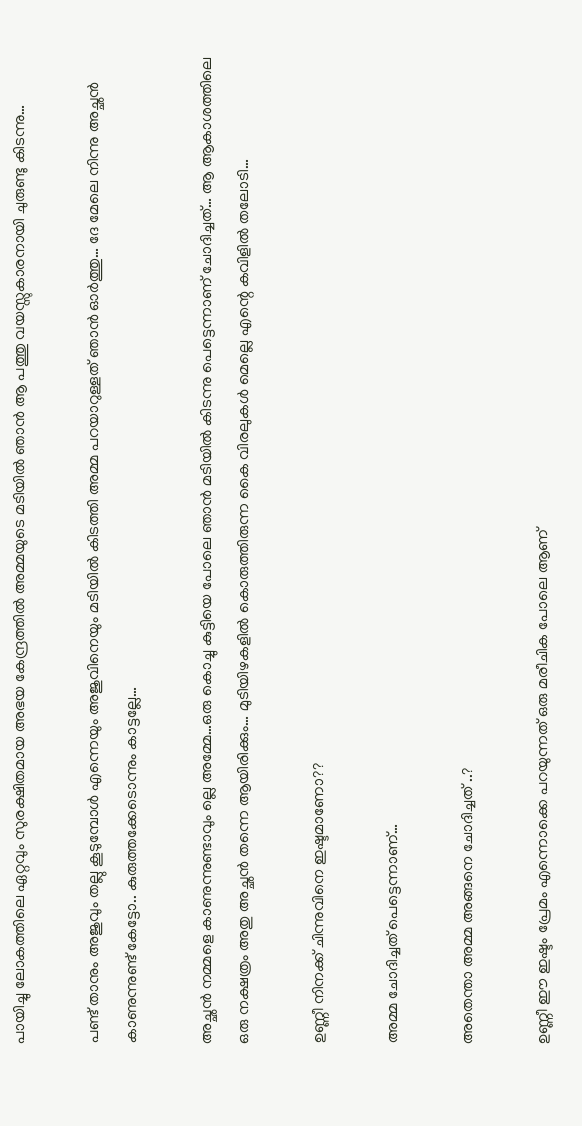പായിച്ചു ലോകത്തിലെ ഏറ്റവും സുരക്ഷിതമായ അഭയ കേന്ദ്രത്തിൽ അമ്മയുടെ മടിയിൽ ഞാൻ ആ പത്തു വയസ്സുകാരനായി ചുരുണ്ടു കിടന്നു…

പണ്ട് താനും അജുവും തല്ലു കൂടുമ്പോൾ എന്നെയും അജുവിനെയും മടിയിൽ കിടത്തി അമ്മ പറയാറുള്ളത് ഞാൻ ഓർത്തു… ദേ മേലെ നിന്നു അച്ഛൻ കാണുന്നുണ്ട് കേട്ടോ.. കുരുത്തക്കേടൊന്നും കാട്ടല്ലേ…

അച്ഛൻ നമ്മളെ കാണുന്നുണ്ടാവും ല്ലെ അമ്മേ…ഒരു കൊച്ചു കുട്ടിയെ പോലെ ഞാൻ മടിയിൽ കിടന്നു പെട്ടെന്നാണ് ചോദിച്ചത്… ആ ആകാശത്തിലെ ഒരു നക്ഷത്രം അതു അച്ഛൻ തന്നെ ആയിരിക്കും… മുടിയിഴകളിൽ കൊരുത്തിരുന്ന കൈ വിരലുകൾ മെല്ലെ എന്റെ കവിളിൽ തലോടി…

ഉണ്ണീ നിനക്ക് ചിന്നുവിനെ ഇഷ്ടമാണോ??

അമ്മ ചോദിച്ചത് പെട്ടെന്നാണ്…

അതെന്താ അമ്മ അങ്ങനെ ചോദിച്ചത് ..?

ഉണ്ണീ ഈ ഇഷ്ടം പ്രേമം എന്നൊക്കെ പറയുന്നത് ഒരു മരീചിക പോലെ ആണ്‌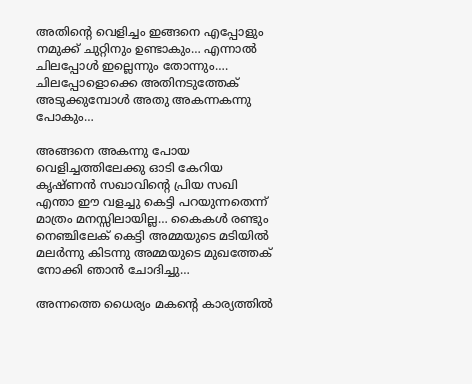അതിന്റെ വെളിച്ചം ഇങ്ങനെ എപ്പോളും നമുക്ക് ചുറ്റിനും ഉണ്ടാകും… എന്നാൽ ചിലപ്പോൾ ഇല്ലെന്നും തോന്നും…. ചിലപ്പോളൊക്കെ അതിനടുത്തേക് അടുക്കുമ്പോൾ അതു അകന്നകന്നു പോകും…

അങ്ങനെ അകന്നു പോയ വെളിച്ചത്തിലേക്കു ഓടി കേറിയ കൃഷ്ണൻ സഖാവിന്റെ പ്രിയ സഖി എന്താ ഈ വളച്ചു കെട്ടി പറയുന്നതെന്ന് മാത്രം മനസ്സിലായില്ല… കൈകൾ രണ്ടും നെഞ്ചിലേക് കെട്ടി അമ്മയുടെ മടിയിൽ മലർന്നു കിടന്നു അമ്മയുടെ മുഖത്തേക് നോക്കി ഞാൻ ചോദിച്ചു…

അന്നത്തെ ധൈര്യം മകന്റെ കാര്യത്തിൽ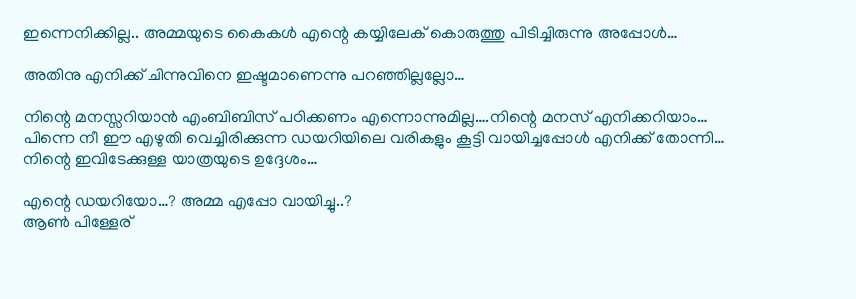ഇന്നെനിക്കില്ല.. അമ്മയുടെ കൈകൾ എന്റെ കയ്യിലേക് കൊരുത്തു പിടിച്ചിരുന്നു അപ്പോൾ…

അതിനു എനിക്ക് ചിന്നുവിനെ ഇഷ്ടമാണെന്നു പറഞ്ഞില്ലല്ലോ…

നിന്റെ മനസ്സറിയാൻ എംബിബിസ് പഠിക്കണം എന്നൊന്നുമില്ല….നിന്റെ മനസ് എനിക്കറിയാം… പിന്നെ നീ ഈ എഴുതി വെച്ചിരിക്കുന്ന ഡയറിയിലെ വരികളും കൂട്ടി വായിച്ചപ്പോൾ എനിക്ക് തോന്നി… നിന്റെ ഇവിടേക്കുള്ള യാത്രയുടെ ഉദ്ദേശം…

എന്റെ ഡയറിയോ…? അമ്മ എപ്പോ വായിച്ചു..?
ആൺ പിള്ളേര്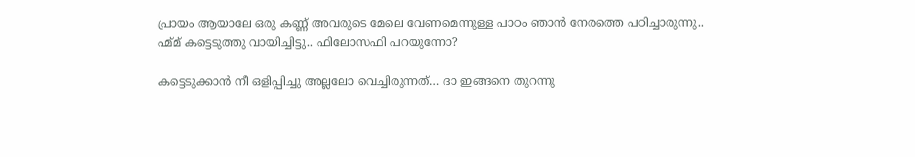പ്രായം ആയാലേ ഒരു കണ്ണ് അവരുടെ മേലെ വേണമെന്നുള്ള പാഠം ഞാൻ നേരത്തെ പഠിച്ചാരുന്നു..
ഹ്മ്മ് കട്ടെടുത്തു വായിച്ചിട്ടു.. ഫിലോസഫി പറയുന്നോ?

കട്ടെടുക്കാൻ നീ ഒളിപ്പിച്ചു അല്ലലോ വെച്ചിരുന്നത്… ദാ ഇങ്ങനെ തുറന്നു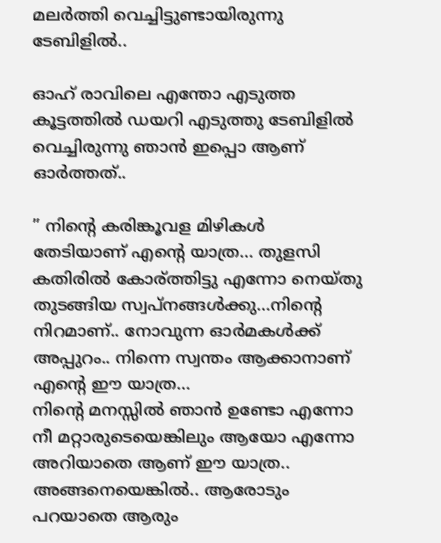മലർത്തി വെച്ചിട്ടുണ്ടായിരുന്നു ടേബിളിൽ..

ഓഹ് രാവിലെ എന്തോ എടുത്ത കൂട്ടത്തിൽ ഡയറി എടുത്തു ടേബിളിൽ വെച്ചിരുന്നു ഞാൻ ഇപ്പൊ ആണ്‌ ഓർത്തത്‌..

” നിന്റെ കരിങ്കൂവള മിഴികൾ തേടിയാണ് എന്റെ യാത്ര… തുളസി കതിരിൽ കോര്ത്തിട്ടു എന്നോ നെയ്തു തുടങ്ങിയ സ്വപ്നങ്ങൾക്കു…നിന്റെ നിറമാണ്.. നോവുന്ന ഓർമകൾക്ക് അപ്പുറം.. നിന്നെ സ്വന്തം ആക്കാനാണ് എന്റെ ഈ യാത്ര…
നിന്റെ മനസ്സിൽ ഞാൻ ഉണ്ടോ എന്നോ നീ മറ്റാരുടെയെങ്കിലും ആയോ എന്നോ അറിയാതെ ആണ്‌ ഈ യാത്ര.. അങ്ങനെയെങ്കിൽ.. ആരോടും പറയാതെ ആരും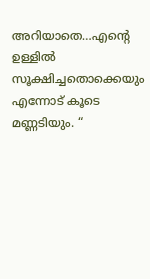അറിയാതെ…എന്റെ ഉള്ളിൽ സൂക്ഷിച്ചതൊക്കെയും എന്നോട് കൂടെ മണ്ണടിയും. “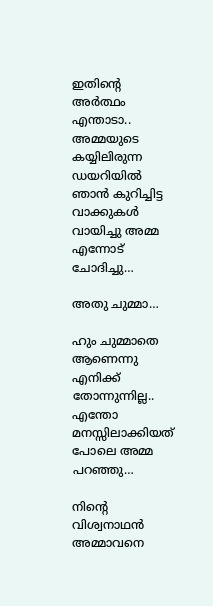ഇതിന്റെ അർത്ഥം എന്താടാ.. അമ്മയുടെ കയ്യിലിരുന്ന ഡയറിയിൽ ഞാൻ കുറിച്ചിട്ട വാക്കുകൾ വായിച്ചു അമ്മ എന്നോട് ചോദിച്ചു…

അതു ചുമ്മാ…

ഹും ചുമ്മാതെ ആണെന്നു എനിക്ക് തോന്നുന്നില്ല.. എന്തോ മനസ്സിലാക്കിയത് പോലെ അമ്മ പറഞ്ഞു…

നിന്റെ വിശ്വനാഥൻ അമ്മാവനെ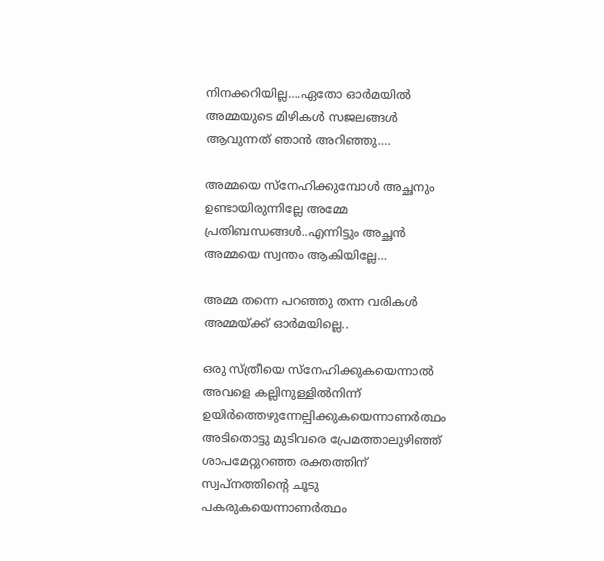നിനക്കറിയില്ല….ഏതോ ഓർമയിൽ അമ്മയുടെ മിഴികൾ സജലങ്ങൾ ആവുന്നത് ഞാൻ അറിഞ്ഞു….

അമ്മയെ സ്‌നേഹിക്കുമ്പോൾ അച്ഛനും ഉണ്ടായിരുന്നില്ലേ അമ്മേ പ്രതിബന്ധങ്ങൾ..എന്നിട്ടും അച്ഛൻ അമ്മയെ സ്വന്തം ആകിയില്ലേ…

അമ്മ തന്നെ പറഞ്ഞു തന്ന വരികൾ അമ്മയ്ക്ക് ഓർമയില്ലെ..

ഒരു സ്ത്രീയെ സ്നേഹിക്കുകയെന്നാൽ
അവളെ കല്ലിനുള്ളിൽനിന്ന്
ഉയിർത്തെഴുന്നേല്പിക്കുകയെന്നാണർത്ഥം
അടിതൊട്ടു മുടിവരെ പ്രേമത്താലുഴിഞ്ഞ്
ശാപമേറ്റുറഞ്ഞ രക്തത്തിന്
സ്വപ്നത്തിന്റെ ചൂടു പകരുകയെന്നാണർത്ഥം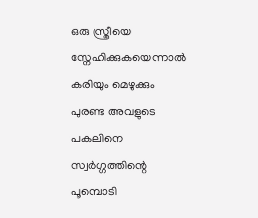ഒരു സ്ത്രീയെ സ്നേഹിക്കുകയെന്നാൽ
കരിയും മെഴുക്കും പുരണ്ട അവളുടെ പകലിനെ
സ്വർഗ്ഗത്തിന്റെ പൂമ്പൊടി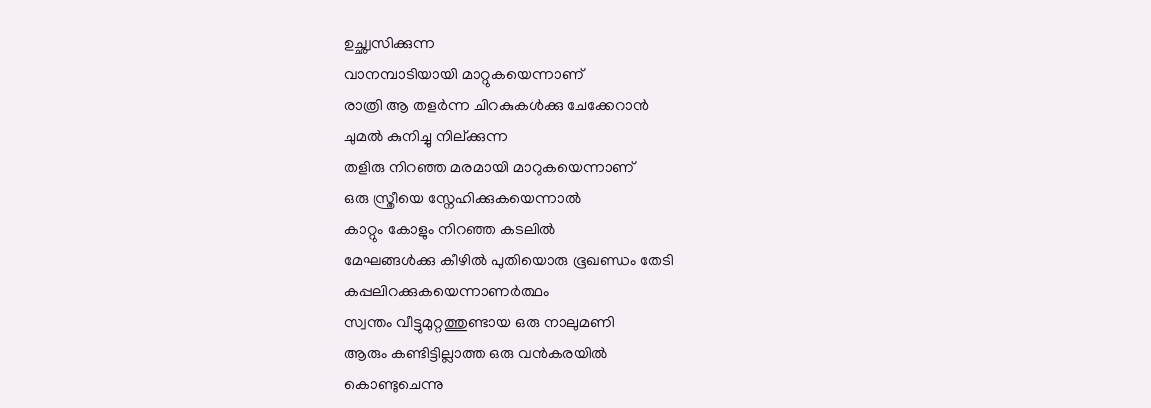ഉച്ഛ്വസിക്കുന്ന
വാനമ്പാടിയായി മാറ്റുകയെന്നാണ്
രാത്രി ആ തളർന്ന ചിറകുകൾക്കു ചേക്കേറാൻ
ചുമൽ കുനിച്ചു നില്ക്കുന്ന
തളിരു നിറഞ്ഞ മരമായി മാറുകയെന്നാണ്
ഒരു സ്ത്രീയെ സ്നേഹിക്കുകയെന്നാൽ
കാറ്റും കോളും നിറഞ്ഞ കടലിൽ
മേഘങ്ങൾക്കു കീഴിൽ പുതിയൊരു ഭൂഖണ്ഡം തേടി
കപ്പലിറക്കുകയെന്നാണർത്ഥം
സ്വന്തം വീട്ടുമുറ്റത്തുണ്ടായ ഒരു നാലുമണി
ആരും കണ്ടിട്ടില്ലാത്ത ഒരു വൻകരയിൽ
കൊണ്ടുചെന്നു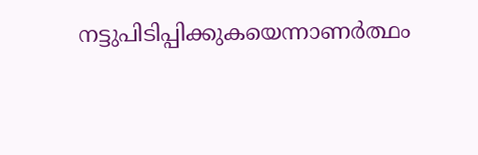നട്ടുപിടിപ്പിക്കുകയെന്നാണർത്ഥം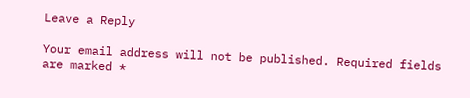Leave a Reply

Your email address will not be published. Required fields are marked *